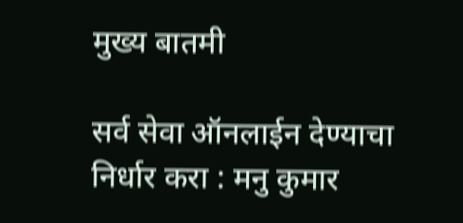मुख्य बातमी

सर्व सेवा ऑनलाईन देण्याचा निर्धार करा : मनु कुमार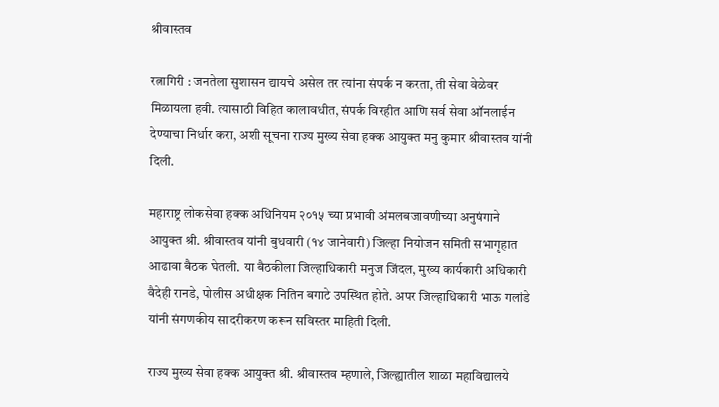श्रीवास्तव

रत्नागिरी : जनतेला सुशासन द्यायचे असेल तर त्यांना संपर्क न करता, ती सेवा वेळेवर मिळायला हवी. त्यासाठी विहित कालावधीत, संपर्क विरहीत आणि सर्व सेवा ऑनलाईन देण्याचा निर्धार करा, अशी सूचना राज्य मुख्य सेवा हक्क आयुक्त मनु कुमार श्रीवास्तव यांनी दिली.

महाराष्ट्र लोकसेवा हक्क अधिनियम २०१५ च्या प्रभावी अंमलबजावणीच्या अनुषंगाने आयुक्त श्री. श्रीवास्तव यांनी बुधवारी (१४ जानेवारी) जिल्हा नियोजन समिती सभागृहात आढावा बैठक घेतली. या बैठकीला जिल्हाधिकारी मनुज जिंदल, मुख्य कार्यकारी अधिकारी वैदेही रानडे, पोलीस अधीक्षक नितिन बगाटे उपस्थित होते. अपर जिल्हाधिकारी भाऊ गलांडे यांनी संगणकीय सादरीकरण करून सविस्तर माहिती दिली.

राज्य मुख्य सेवा हक्क आयुक्त श्री. श्रीवास्तव म्हणाले, जिल्ह्यातील शाळा महाविद्यालये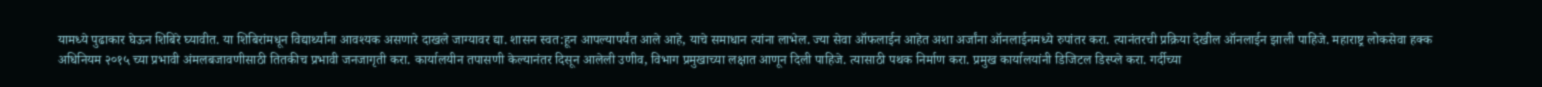यामध्ये पुढाकार घेऊन शिबिरे घ्यावीत. या शिबिरांमधून विद्यार्थ्यांना आवश्यक असणारे दाखले जाग्यावर द्या. शासन स्वत:हून आपल्यापर्यंत आले आहे, याचे समाधान त्यांना लाभेल. ज्या सेवा ऑफलाईन आहेत अशा अर्जांना ऑनलाईनमध्ये रुपांतर करा. त्यानंतरची प्रक्रिया देखील ऑनलाईन झाली पाहिजे. महाराष्ट्र लोकसेवा हक्क अधिनियम २०१५ च्या प्रभावी अंमलबजावणीसाठी तितकीच प्रभावी जनजागृती करा. कार्यालयीन तपासणी केल्यानंतर दिसून आलेली उणीव, विभाग प्रमुखाच्या लक्षात आणून‍ दिली पा‍हिजे. त्यासाठी पथक निर्माण करा. प्रमुख कार्यालयांनी डिजिटल डिस्प्ले करा. गर्दीच्या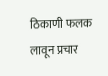ठिकाणी फलक लावून प्रचार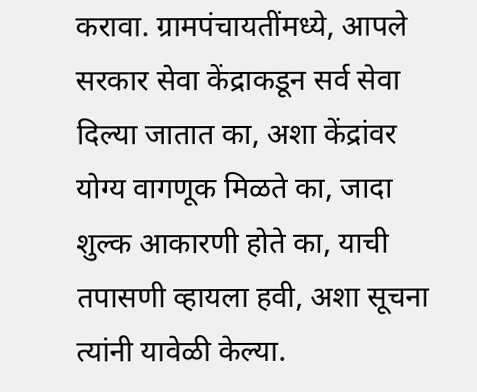करावा. ग्रामपंचायतींमध्ये, आपले सरकार सेवा केंद्राकडून सर्व सेवा दिल्या जातात का, अशा केंद्रांवर योग्य वागणूक मिळते का, जादा शुल्क आकारणी होते का, याची तपासणी व्हायला हवी, अशा सूचना त्यांनी यावेळी केल्या.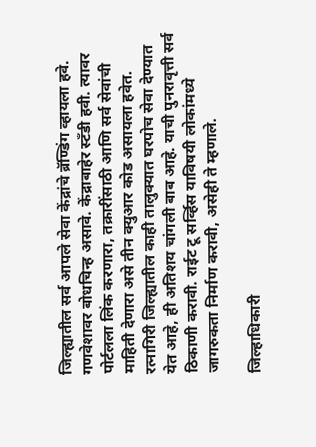जिल्ह्यातील सर्व आपले सेवा केंद्रांचे ब्रॅण्डिंग व्हायला हवे. गणवेशावर बोधचिन्ह असावे. केंद्राबाहेर स्टँडी हवी. त्यावर पोर्टलला लिंक करणारा, तक्रारींसाठी आणि सर्व सेवांची माहिती देणारा असे तीन क्युआर कोड असायला हवेत. रत्नागिरी जिल्ह्यातील काही तालुक्यात घरपोच सेवा देण्यात येत आहे, ही अतिशय चांगली बाब आहे. याची पुनरावृत्ती सर्व ठिकाणी करावी. राईट टू सर्व्हिस याविषयी लोकांमध्ये जागरुकता निर्माण करावी, असेही ते म्हणाले.

जिल्हाधिकारी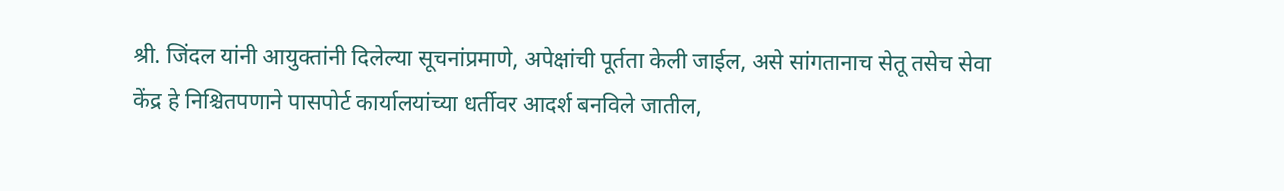श्री. जिंदल यांनी आयुक्तांनी दिलेल्या सूचनांप्रमाणे, अपेक्षांची पूर्तता केली जाईल, असे सांगतानाच सेतू तसेच सेवा केंद्र हे निश्चितपणाने पासपोर्ट कार्यालयांच्या धर्तीवर आदर्श बनविले जातील,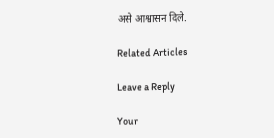असे आश्वासन दिले.

Related Articles

Leave a Reply

Your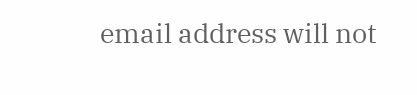email address will not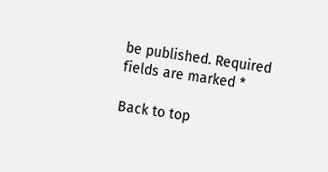be published. Required fields are marked *

Back to top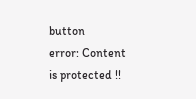button
error: Content is protected !!